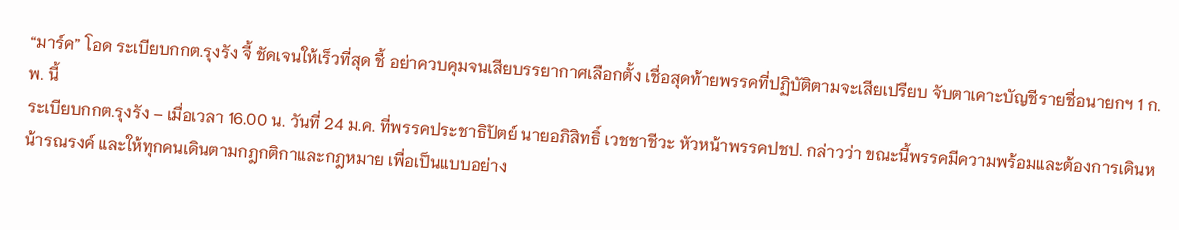“มาร์ค” โอด ระเบียบกกต.รุงรัง จี้ ชัดเจนให้เร็วที่สุด ชี้ อย่าควบคุมจนเสียบรรยากาศเลือกตั้ง เชื่อสุดท้ายพรรคที่ปฏิบัติตามจะเสียเปรียบ จับตาเคาะบัญชีรายชื่อนายกฯ 1 ก.พ. นี้
ระเบียบกกต.รุงรัง – เมื่อเวลา 16.00 น. วันที่ 24 ม.ค. ที่พรรคประชาธิปัตย์ นายอภิสิทธิ์ เวชชาชีวะ หัวหน้าพรรคปชป. กล่าวว่า ขณะนี้พรรคมีความพร้อมและต้องการเดินหน้ารณรงค์ และให้ทุกคนเดินตามกฎกติกาและกฎหมาย เพื่อเป็นแบบอย่าง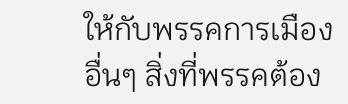ให้กับพรรคการเมืองอื่นๆ สิ่งที่พรรคต้อง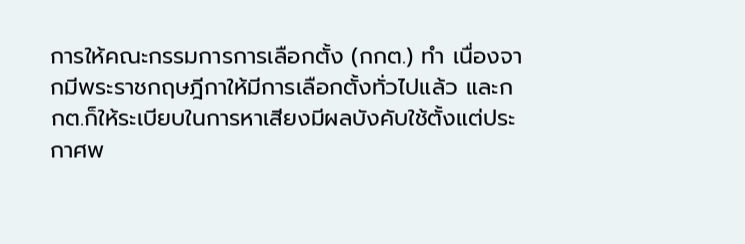การให้คณะกรรมการการเลือกตั้ง (กกต.) ทำ เนื่องจากมีพระราชกฤษฎีกาให้มีการเลือกตั้งทั่วไปแล้ว และกกต.ก็ให้ระเบียบในการหาเสียงมีผลบังคับใช้ตั้งแต่ประกาศพ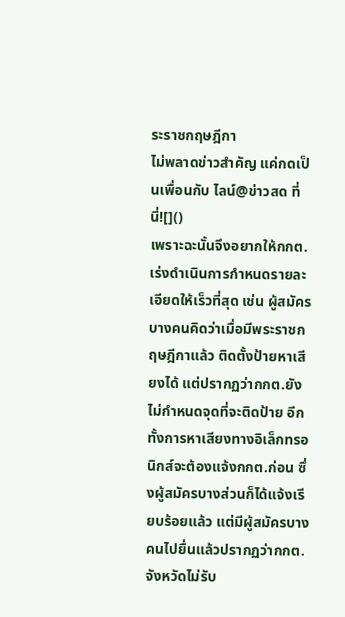ระราชกฤษฎีกา
ไม่พลาดข่าวสำคัญ แค่กดเป็นเพื่อนกับ ไลน์@ข่าวสด ที่นี่![]()
เพราะฉะนั้นจึงอยากให้กกต.เร่งดำเนินการกำหนดรายละเอียดให้เร็วที่สุด เช่น ผู้สมัครบางคนคิดว่าเมื่อมีพระราชกฤษฎีกาแล้ว ติดตั้งป้ายหาเสียงได้ แต่ปรากฏว่ากกต.ยังไม่กำหนดจุดที่จะติดป้าย อีกทั้งการหาเสียงทางอิเล็กทรอนิกส์จะต้องแจ้งกกต.ก่อน ซึ่งผู้สมัครบางส่วนก็ได้แจ้งเรียบร้อยแล้ว แต่มีผู้สมัครบางคนไปยื่นแล้วปรากฏว่ากกต.จังหวัดไม่รับ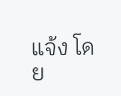แจ้ง โดย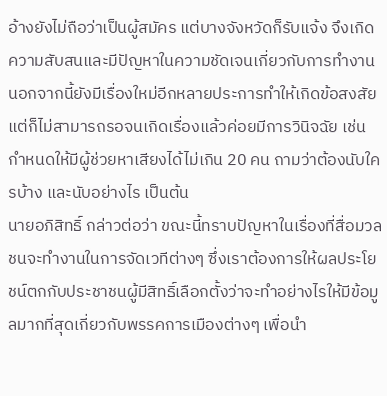อ้างยังไม่ถือว่าเป็นผู้สมัคร แต่บางจังหวัดก็รับแจ้ง จึงเกิดความสับสนและมีปัญหาในความชัดเจนเกี่ยวกับการทำงาน นอกจากนี้ยังมีเรื่องใหม่อีกหลายประการทำให้เกิดข้อสงสัย แต่ก็ไม่สามารถรอจนเกิดเรื่องแล้วค่อยมีการวินิจฉัย เช่น กำหนดให้มีผู้ช่วยหาเสียงได้ไม่เกิน 20 คน ถามว่าต้องนับใครบ้าง และนับอย่างไร เป็นต้น
นายอภิสิทธิ์ กล่าวต่อว่า ขณะนี้ทราบปัญหาในเรื่องที่สื่อมวลชนจะทำงานในการจัดเวทีต่างๆ ซึ่งเราต้องการให้ผลประโยชน์ตกกับประชาชนผู้มีสิทธิ์เลือกตั้งว่าจะทำอย่างไรให้มีข้อมูลมากที่สุดเกี่ยวกับพรรคการเมืองต่างๆ เพื่อนำ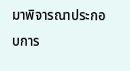มาพิจารณาประกอบการ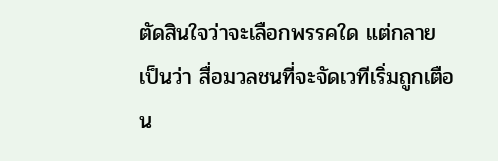ตัดสินใจว่าจะเลือกพรรคใด แต่กลายเป็นว่า สื่อมวลชนที่จะจัดเวทีเริ่มถูกเตือน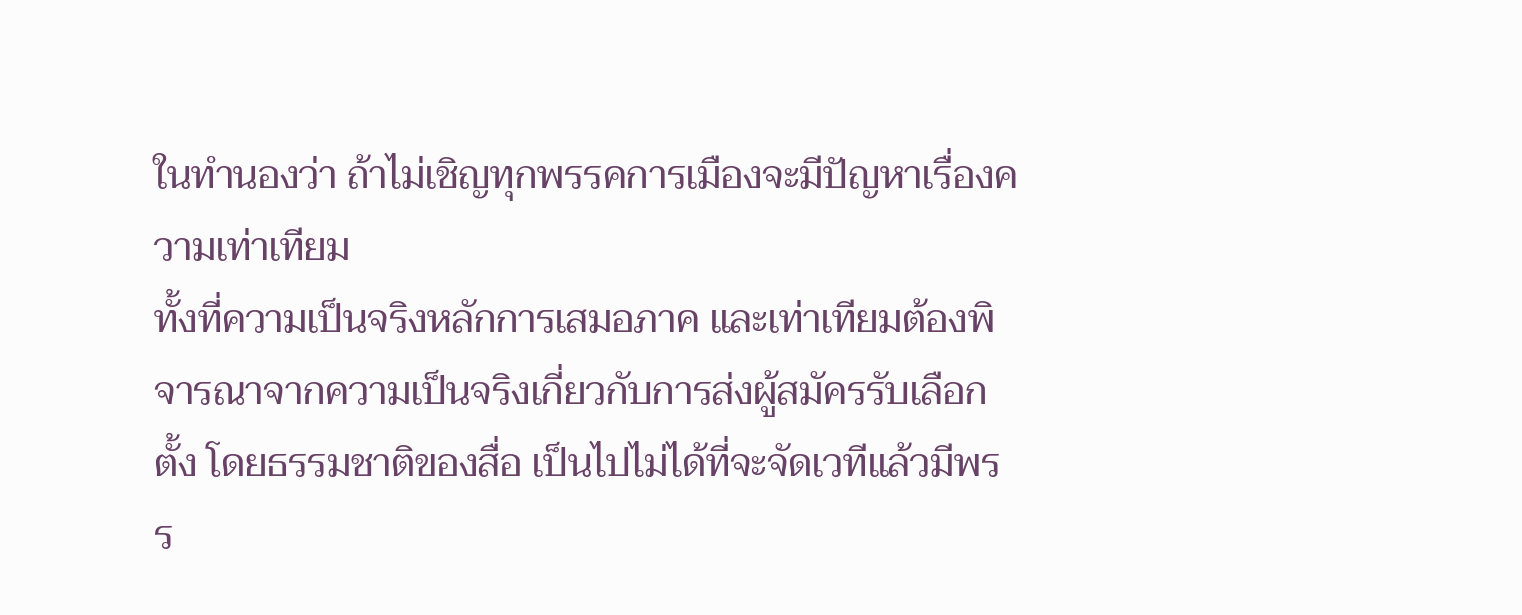ในทำนองว่า ถ้าไม่เชิญทุกพรรคการเมืองจะมีปัญหาเรื่องความเท่าเทียม
ทั้งที่ความเป็นจริงหลักการเสมอภาค และเท่าเทียมต้องพิจารณาจากความเป็นจริงเกี่ยวกับการส่งผู้สมัครรับเลือกตั้ง โดยธรรมชาติของสื่อ เป็นไปไม่ได้ที่จะจัดเวทีแล้วมีพรร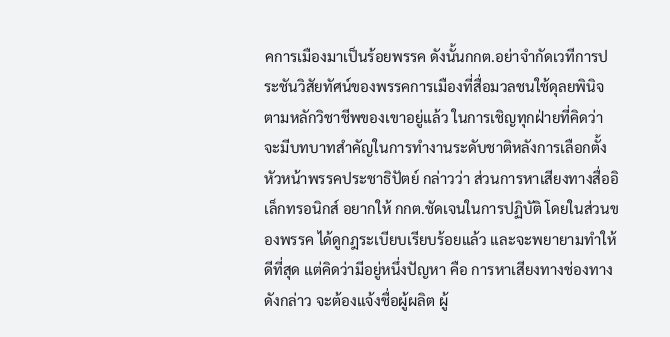คการเมืองมาเป็นร้อยพรรค ดังนั้นกกต.อย่าจำกัดเวทีการประชันวิสัยทัศน์ของพรรคการเมืองที่สื่อมวลชนใช้ดุลยพินิจตามหลักวิชาชีพของเขาอยู่แล้ว ในการเชิญทุกฝ่ายที่คิดว่า จะมีบทบาทสำคัญในการทำงานระดับชาติหลังการเลือกตั้ง
หัวหน้าพรรคประชาธิปัตย์ กล่าวว่า ส่วนการหาเสียงทางสื่ออิเล็กทรอนิกส์ อยากให้ กกต.ชัดเจนในการปฏิบัติ โดยในส่วนของพรรค ได้ดูกฎระเบียบเรียบร้อยแล้ว และจะพยายามทำให้ดีที่สุด แต่คิดว่ามีอยู่หนึ่งปัญหา คือ การหาเสียงทางช่องทางดังกล่าว จะต้องแจ้งชื่อผู้ผลิต ผู้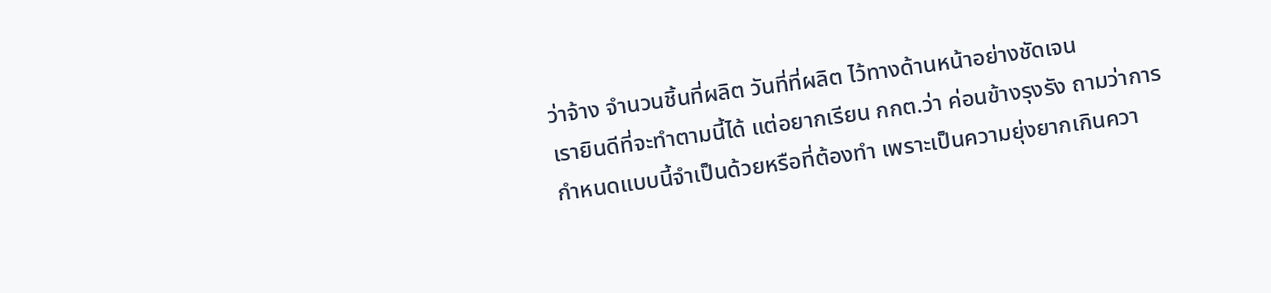ว่าจ้าง จำนวนชิ้นที่ผลิต วันที่ที่ผลิต ไว้ทางด้านหน้าอย่างชัดเจน
เรายินดีที่จะทำตามนี้ได้ แต่อยากเรียน กกต.ว่า ค่อนข้างรุงรัง ถามว่าการกำหนดแบบนี้จำเป็นด้วยหรือที่ต้องทำ เพราะเป็นความยุ่งยากเกินควา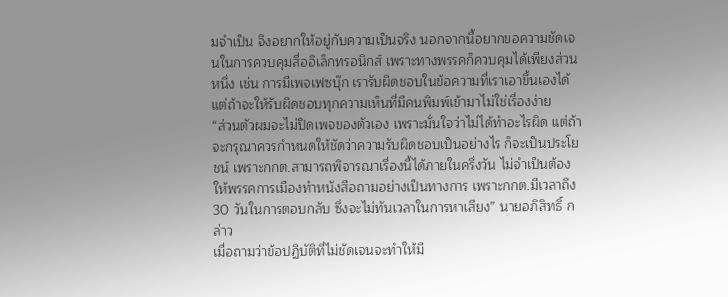มจำเป็น จึงอยากให้อยู่กับความเป็นจริง นอกจากนี้อยากขอความชัดเจนในการควบคุมสื่ออิเล็กทรอนิกส์ เพราะทางพรรคก็ควบคุมได้เพียงส่วนหนึ่ง เช่น การมีเพจเฟซบุ๊ก เรารับผิดชอบในข้อความที่เราเอาขึ้นเองได้ แต่ถ้าจะให้รับผิดชอบทุกความเห็นที่มีคนพิมพ์เข้ามาไม่ใช่เรื่องง่าย
“ส่วนตัวผมจะไม่ปิดเพจของตัวเอง เพราะมั่นใจว่าไม่ได้ทำอะไรผิด แต่ถ้าจะกรุณาควรกำหนดให้ชัดว่าความรับผิดชอบเป็นอย่างไร ก็จะเป็นประโยชน์ เพราะกกต.สามารถพิจารณาเรื่องนี้ได้ภายในครึ่งวัน ไม่จำเป็นต้องให้พรรคการเมืองทำหนังสือถามอย่างเป็นทางการ เพราะกกต.มีเวลาถึง 30 วันในการตอบกลับ ซึ่งจะไม่ทันเวลาในการหาเสียง” นายอภิสิทธิ์ กล่าว
เมื่อถามว่าข้อปฏิบัติที่ไม่ชัดเจนจะทำให้มี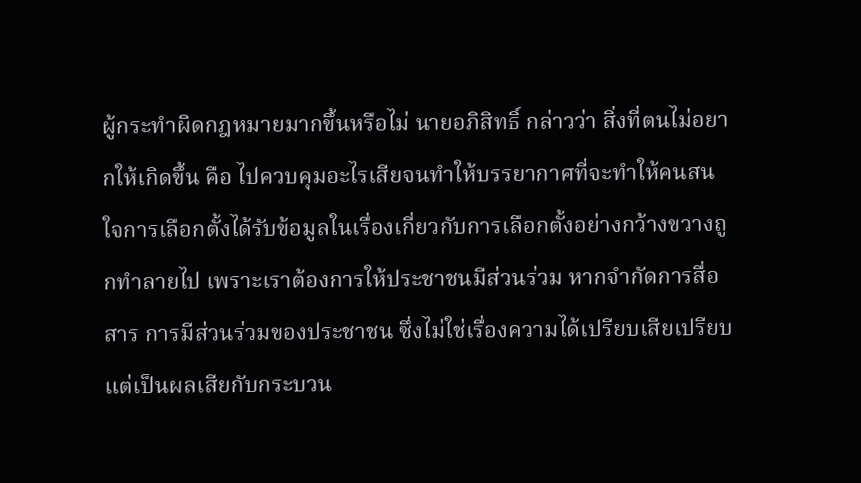ผู้กระทำผิดกฎหมายมากขึ้นหรือไม่ นายอภิสิทธิ์ กล่าวว่า สิ่งที่ตนไม่อยากให้เกิดขึ้น คือ ไปควบคุมอะไรเสียจนทำให้บรรยากาศที่จะทำให้คนสนใจการเลือกตั้งได้รับข้อมูลในเรื่องเกี่ยวกับการเลือกตั้งอย่างกว้างขวางถูกทำลายไป เพราะเราต้องการให้ประชาชนมีส่วนร่วม หากจำกัดการสื่อสาร การมีส่วนร่วมของประชาชน ซึ่งไม่ใช่เรื่องความได้เปรียบเสียเปรียบ
แต่เป็นผลเสียกับกระบวน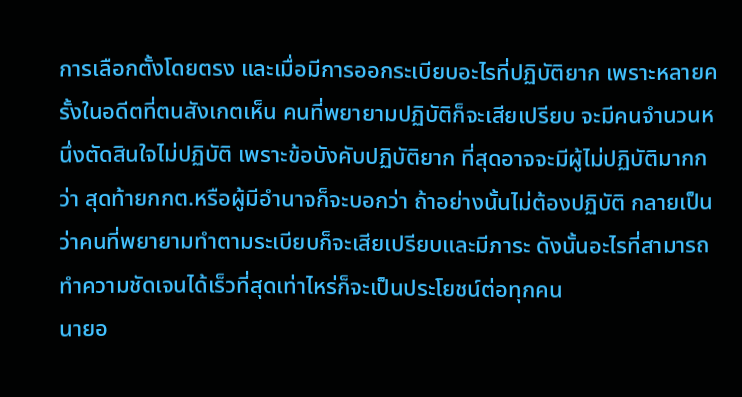การเลือกตั้งโดยตรง และเมื่อมีการออกระเบียบอะไรที่ปฏิบัติยาก เพราะหลายครั้งในอดีตที่ตนสังเกตเห็น คนที่พยายามปฏิบัติก็จะเสียเปรียบ จะมีคนจำนวนหนึ่งตัดสินใจไม่ปฏิบัติ เพราะข้อบังคับปฏิบัติยาก ที่สุดอาจจะมีผู้ไม่ปฏิบัติมากกว่า สุดท้ายกกต.หรือผู้มีอำนาจก็จะบอกว่า ถ้าอย่างนั้นไม่ต้องปฏิบัติ กลายเป็นว่าคนที่พยายามทำตามระเบียบก็จะเสียเปรียบและมีภาระ ดังนั้นอะไรที่สามารถทำความชัดเจนได้เร็วที่สุดเท่าไหร่ก็จะเป็นประโยชน์ต่อทุกคน
นายอ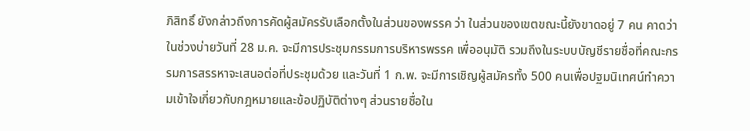ภิสิทธิ์ ยังกล่าวถึงการคัดผู้สมัครรับเลือกตั้งในส่วนของพรรค ว่า ในส่วนของเขตขณะนี้ยังขาดอยู่ 7 คน คาดว่าในช่วงบ่ายวันที่ 28 ม.ค. จะมีการประชุมกรรมการบริหารพรรค เพื่ออนุมัติ รวมถึงในระบบบัญชีรายชื่อที่คณะกรรมการสรรหาจะเสนอต่อที่ประชุมด้วย และวันที่ 1 ก.พ. จะมีการเชิญผู้สมัครทั้ง 500 คนเพื่อปฐมนิเทศน์ทำความเข้าใจเกี่ยวกับกฎหมายและข้อปฏิบัติต่างๆ ส่วนรายชื่อใน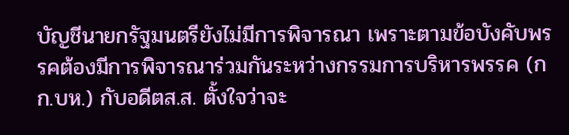บัญชีนายกรัฐมนตรียังไม่มีการพิจารณา เพราะตามข้อบังคับพรรคต้องมีการพิจารณาร่วมกันระหว่างกรรมการบริหารพรรค (กก.บห.) กับอดีตส.ส. ตั้งใจว่าจะ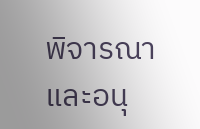พิจารณาและอนุ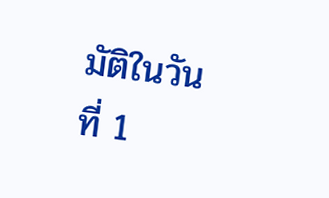มัติในวันที่ 1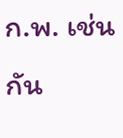ก.พ. เช่นกัน